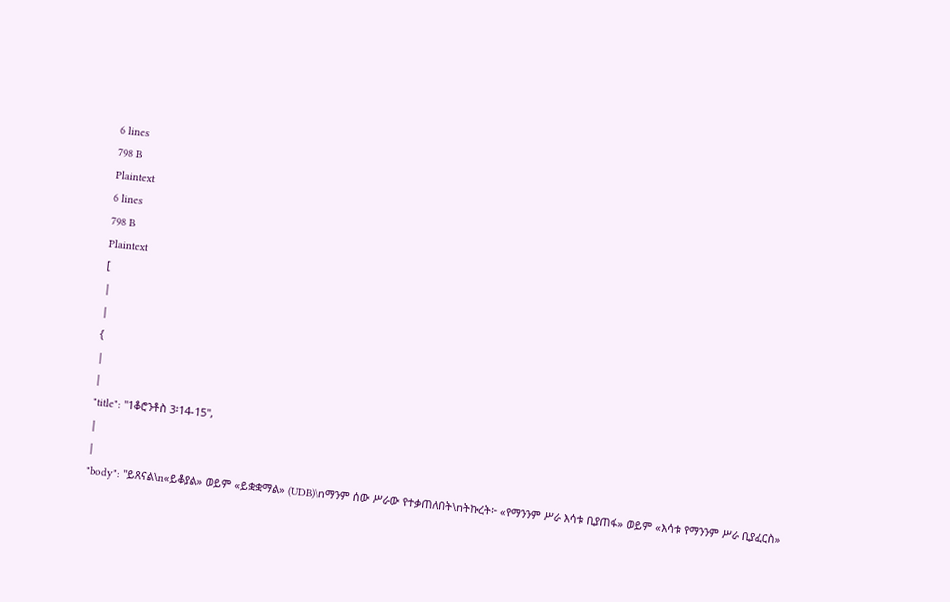6 lines
798 B
Plaintext
6 lines
798 B
Plaintext
[
|
|
{
|
|
"title": "1ቆሮንቶስ 3፡14-15",
|
|
"body": "ይጸናል\n«ይቆያል» ወይም «ይቋቋማል» (UDB)\nማንም ሰው ሥራው የተቃጠለበት\nትኩረት፦ «የማንንም ሥራ እሳቱ ቢያጠፋ» ወይም «እሳቱ የማንንም ሥራ ቢያፈርስ»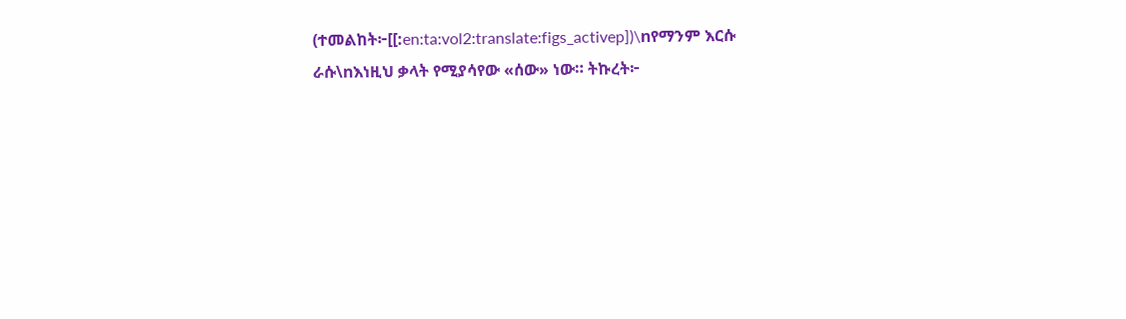(ተመልከት፦[[:en:ta:vol2:translate:figs_activep])\nየማንም እርሱ ራሱ\nእነዚህ ቃላት የሚያሳየው «ሰው» ነው። ትኩረት፦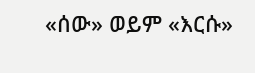«ሰው» ወይም «እርሱ»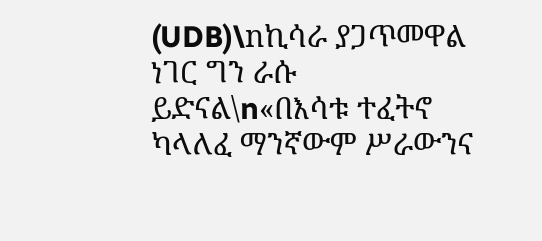(UDB)\nኪሳራ ያጋጥመዋል ነገር ግን ራሱ ይድናል\n«በእሳቱ ተፈትኖ ካላለፈ ማንኛውም ሥራውንና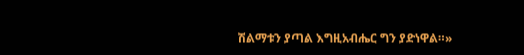ሽልማቱን ያጣል እግዚአብሔር ግን ያድነዋል።»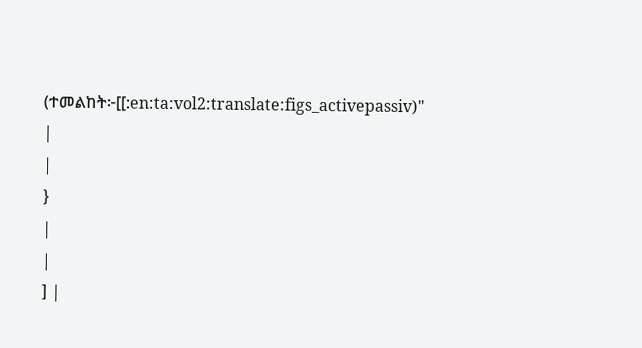(ተመልከት፦[[:en:ta:vol2:translate:figs_activepassiv)"
|
|
}
|
|
] |